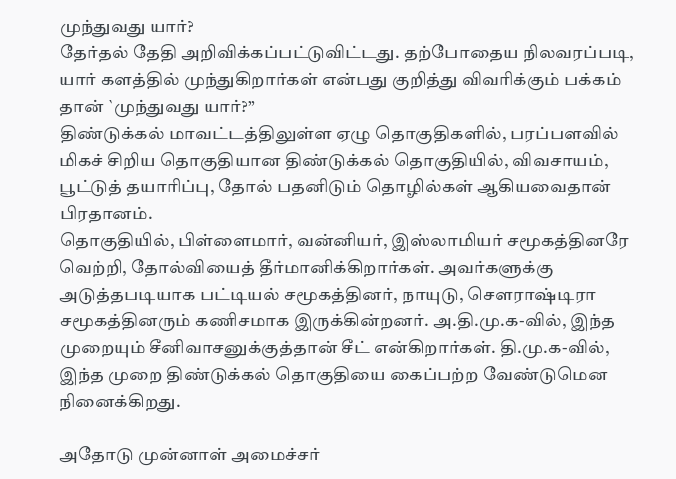முந்துவது யார்?
தேர்தல் தேதி அறிவிக்கப்பட்டுவிட்டது. தற்போதைய நிலவரப்படி, யார் களத்தில் முந்துகிறார்கள் என்பது குறித்து விவரிக்கும் பக்கம் தான் `முந்துவது யார்?”
திண்டுக்கல் மாவட்டத்திலுள்ள ஏழு தொகுதிகளில், பரப்பளவில் மிகச் சிறிய தொகுதியான திண்டுக்கல் தொகுதியில், விவசாயம், பூட்டுத் தயாரிப்பு, தோல் பதனிடும் தொழில்கள் ஆகியவைதான் பிரதானம்.
தொகுதியில், பிள்ளைமார், வன்னியர், இஸ்லாமியர் சமூகத்தினரே வெற்றி, தோல்வியைத் தீர்மானிக்கிறார்கள். அவர்களுக்கு அடுத்தபடியாக பட்டியல் சமூகத்தினர், நாயுடு, செளராஷ்டிரா சமூகத்தினரும் கணிசமாக இருக்கின்றனர். அ.தி.மு.க-வில், இந்த முறையும் சீனிவாசனுக்குத்தான் சீட் என்கிறார்கள். தி.மு.க-வில், இந்த முறை திண்டுக்கல் தொகுதியை கைப்பற்ற வேண்டுமென நினைக்கிறது.

அதோடு முன்னாள் அமைச்சர்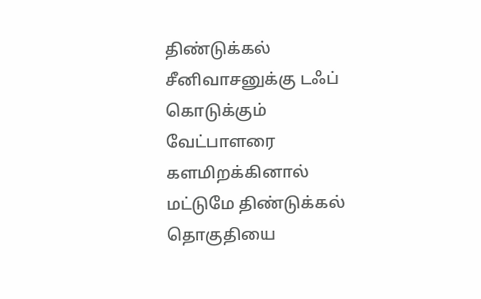திண்டுக்கல் சீனிவாசனுக்கு டஃப் கொடுக்கும் வேட்பாளரை களமிறக்கினால் மட்டுமே திண்டுக்கல் தொகுதியை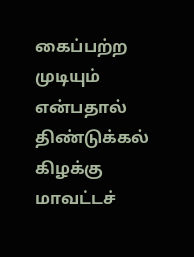கைப்பற்ற முடியும் என்பதால் திண்டுக்கல் கிழக்கு மாவட்டச்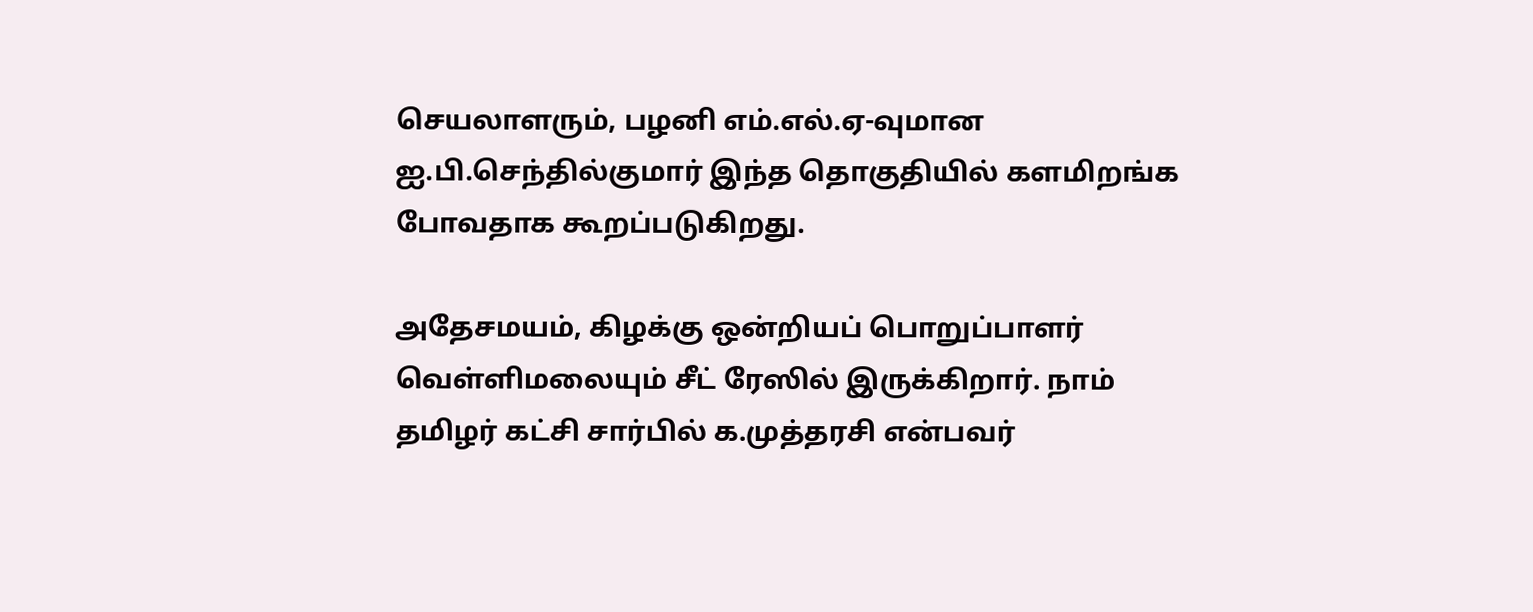செயலாளரும், பழனி எம்.எல்.ஏ-வுமான ஐ.பி.செந்தில்குமார் இந்த தொகுதியில் களமிறங்க போவதாக கூறப்படுகிறது.

அதேசமயம், கிழக்கு ஒன்றியப் பொறுப்பாளர் வெள்ளிமலையும் சீட் ரேஸில் இருக்கிறார். நாம் தமிழர் கட்சி சார்பில் க.முத்தரசி என்பவர்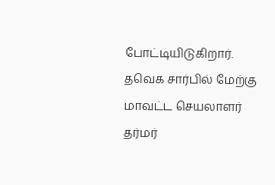போட்டியிடுகிறார். தவெக சார்பில் மேற்கு மாவட்ட செயலாளர் தர்மர்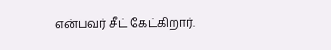என்பவர் சீட் கேட்கிறார்.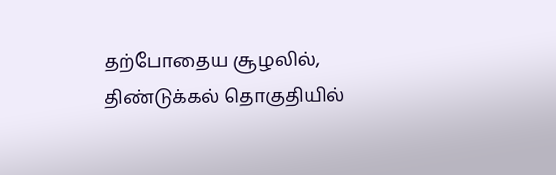தற்போதைய சூழலில், திண்டுக்கல் தொகுதியில்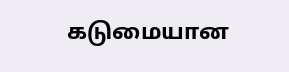கடுமையான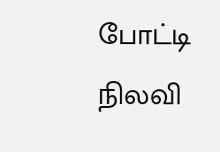போட்டி நிலவி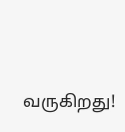வருகிறது!